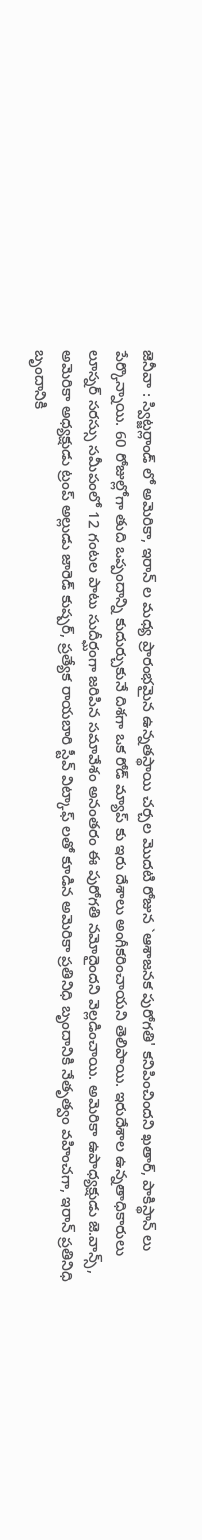జెనీవా : స్విట్జర్లాండ్ లో అమెరికా, ఇరాన్ ల మధ్య ప్రారంభమైన ఉన్నతస్థాయి చర్చల మొదటి రోజున `ఆశాజనక పురోగతి' కనిపించిందని ఖతార్, పాకిస్థాన్ లు పేర్కొన్నాయి. 60 రోజుల్లోగా తుది ఒప్పందాన్ని కుదుర్చుకునే దిశగా ఒక రోడ్ మ్యాప్ కు ఇరు దేశాలు అంగీకరించాయని తెలిపాయి. ఇరుదేశాల ఉన్నతాధికారులు లూస్నర్ సరస్సు సమీపంలో 12 గంటల పాటు సుదీర్ఘంగా జరిపిన సమావేశం అనంతరం ఈ పురోగతి నమోదైందని వెల్లడించాయి. అమెరికా ఉపాధ్యక్షుడు జె.వాన్స్, అమెరికా అధ్యక్షుడు ట్రంప్ అల్లుడు జారెడ్ కుష్పర్, ప్రత్యేక రాయబారి స్టీవ్ విట్కాఫ్ లతో కూడిన అమెరికా ప్రతినిధి బృందానికి నేతృత్వం వహించగా, ఇరాన్ ప్రతినిధి బృందానికి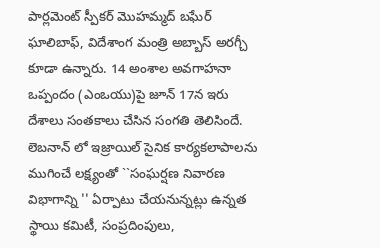పార్లమెంట్ స్పీకర్ మొహమ్మద్ బఘేర్ ఘాలిబాఫ్, విదేశాంగ మంత్రి అబ్బాస్ అరగ్చీ కూడా ఉన్నారు. 14 అంశాల అవగాహనా ఒప్పందం (ఎంఒయు)పై జూన్ 17న ఇరు దేశాలు సంతకాలు చేసిన సంగతి తెలిసిందే.
లెబనాన్ లో ఇజ్రాయిల్ సైనిక కార్యకలాపాలను ముగించే లక్ష్యంతో ``సంఘర్షణ నివారణ విభాగాన్ని '' ఏర్పాటు చేయనున్నట్లు ఉన్నత స్థాయి కమిటీ, సంప్రదింపులు,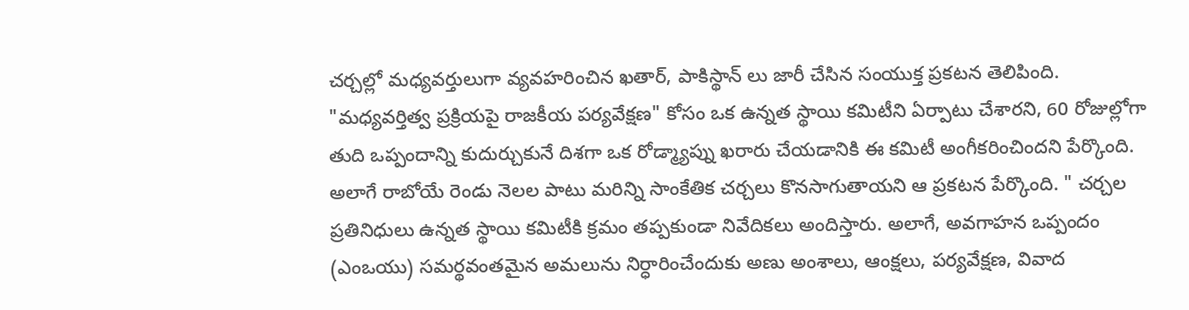చర్చల్లో మధ్యవర్తులుగా వ్యవహరించిన ఖతార్, పాకిస్థాన్ లు జారీ చేసిన సంయుక్త ప్రకటన తెలిపింది. "మధ్యవర్తిత్వ ప్రక్రియపై రాజకీయ పర్యవేక్షణ" కోసం ఒక ఉన్నత స్థాయి కమిటీని ఏర్పాటు చేశారని, 60 రోజుల్లోగా తుది ఒప్పందాన్ని కుదుర్చుకునే దిశగా ఒక రోడ్మ్యాప్ను ఖరారు చేయడానికి ఈ కమిటీ అంగీకరించిందని పేర్కొంది. అలాగే రాబోయే రెండు నెలల పాటు మరిన్ని సాంకేతిక చర్చలు కొనసాగుతాయని ఆ ప్రకటన పేర్కొంది. " చర్చల ప్రతినిధులు ఉన్నత స్థాయి కమిటీకి క్రమం తప్పకుండా నివేదికలు అందిస్తారు. అలాగే, అవగాహన ఒప్పందం (ఎంఒయు) సమర్థవంతమైన అమలును నిర్ధారించేందుకు అణు అంశాలు, ఆంక్షలు, పర్యవేక్షణ, వివాద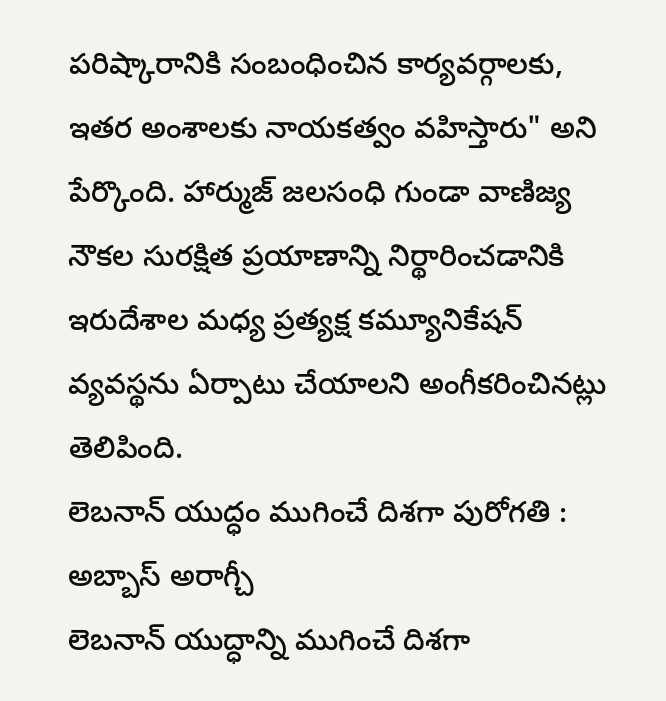పరిష్కారానికి సంబంధించిన కార్యవర్గాలకు, ఇతర అంశాలకు నాయకత్వం వహిస్తారు" అని పేర్కొంది. హార్ముజ్ జలసంధి గుండా వాణిజ్య నౌకల సురక్షిత ప్రయాణాన్ని నిర్థారించడానికి ఇరుదేశాల మధ్య ప్రత్యక్ష కమ్యూనికేషన్ వ్యవస్థను ఏర్పాటు చేయాలని అంగీకరించినట్లు తెలిపింది.
లెబనాన్ యుద్ధం ముగించే దిశగా పురోగతి : అబ్బాస్ అరాగ్చీ
లెబనాన్ యుద్ధాన్ని ముగించే దిశగా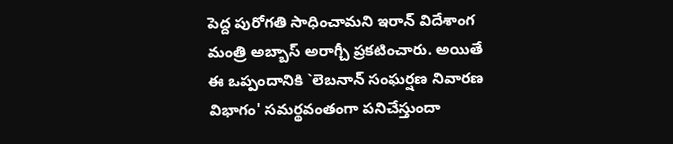పెద్ద పురోగతి సాధించామని ఇరాన్ విదేశాంగ మంత్రి అబ్బాస్ అరాగ్చీ ప్రకటించారు. అయితే ఈ ఒప్పందానికి `లెబనాన్ సంఘర్షణ నివారణ విభాగం' సమర్థవంతంగా పనిచేస్తుందా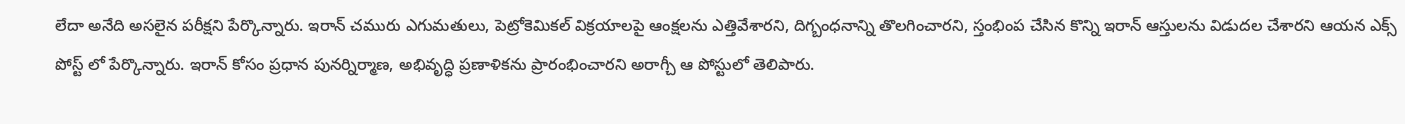లేదా అనేది అసలైన పరీక్షని పేర్కొన్నారు. ఇరాన్ చమురు ఎగుమతులు, పెట్రోకెమికల్ విక్రయాలపై ఆంక్షలను ఎత్తివేశారని, దిగ్బంధనాన్ని తొలగించారని, స్తంభింప చేసిన కొన్ని ఇరాన్ ఆస్తులను విడుదల చేశారని ఆయన ఎక్స్ పోస్ట్ లో పేర్కొన్నారు. ఇరాన్ కోసం ప్రధాన పునర్నిర్మాణ, అభివృద్ధి ప్రణాళికను ప్రారంభించారని అరాగ్చీ ఆ పోస్టులో తెలిపారు.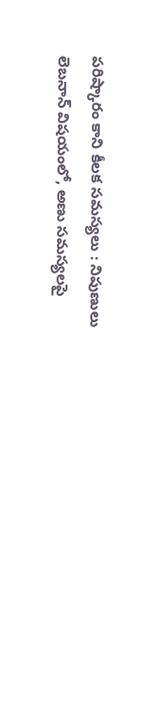పరిష్కారం కాని కీలక సమస్యలు : నిపుణులు
లెబనాన్ విషయంలో, అణు సమస్యలపై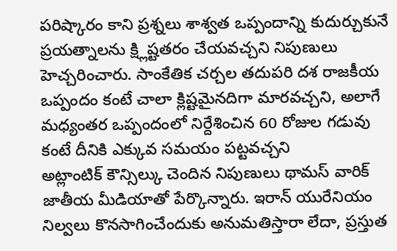పరిష్కారం కాని ప్రశ్నలు శాశ్వత ఒప్పందాన్ని కుదుర్చుకునే ప్రయత్నాలను క్ష్లిష్టతరం చేయవచ్చని నిపుణులు హెచ్చరించారు. సాంకేతిక చర్చల తదుపరి దశ రాజకీయ ఒప్పందం కంటే చాలా క్లిష్టమైనదిగా మారవచ్చని, అలాగే మధ్యంతర ఒప్పందంలో నిర్దేశించిన 60 రోజుల గడువు కంటే దీనికి ఎక్కువ సమయం పట్టవచ్చని
అట్లాంటిక్ కౌన్సిల్కు చెందిన నిపుణులు థామస్ వారిక్ జాతీయ మీడియాతో పేర్కొన్నారు. ఇరాన్ యురేనియం నిల్వలు కొనసాగించేందుకు అనుమతిస్తారా లేదా, ప్రస్తుత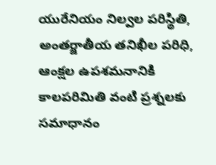యురేనియం నిల్వల పరిస్థితి, అంతర్జాతీయ తనిఖీల పరిధి, ఆంక్షల ఉపశమనానికి కాలపరిమితి వంటి ప్రశ్నలకు సమాధానం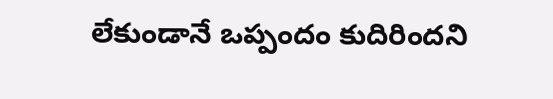లేకుండానే ఒప్పందం కుదిరిందని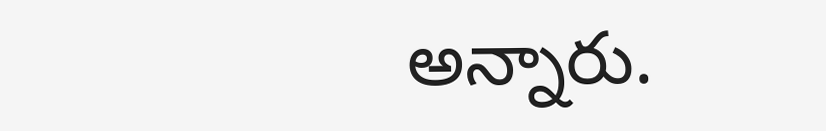అన్నారు.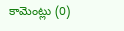కామెంట్లు (0)